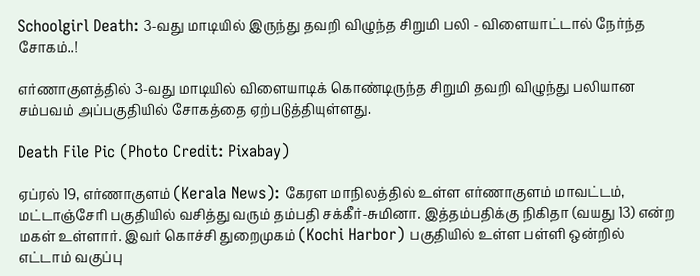Schoolgirl Death: 3-வது மாடியில் இருந்து தவறி விழுந்த சிறுமி பலி - விளையாட்டால் நேர்ந்த சோகம்..!

எர்ணாகுளத்தில் 3-வது மாடியில் விளையாடிக் கொண்டிருந்த சிறுமி தவறி விழுந்து பலியான சம்பவம் அப்பகுதியில் சோகத்தை ஏற்படுத்தியுள்ளது.

Death File Pic (Photo Credit: Pixabay)

ஏப்ரல் 19, எர்ணாகுளம் (Kerala News): கேரள மாநிலத்தில் உள்ள எர்ணாகுளம் மாவட்டம், மட்டாஞ்சேரி பகுதியில் வசித்து வரும் தம்பதி சக்கீர்-சுமினா. இத்தம்பதிக்கு நிகிதா (வயது 13) என்ற மகள் உள்ளார். இவர் கொச்சி துறைமுகம் (Kochi Harbor) பகுதியில் உள்ள பள்ளி ஒன்றில் எட்டாம் வகுப்பு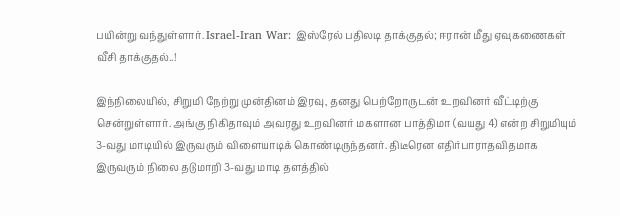பயின்று வந்துள்ளார். Israel-Iran War: இஸ்ரேல் பதிலடி தாக்குதல்; ஈரான் மீது ஏவுகணைகள் வீசி தாக்குதல்..!

இந்நிலையில், சிறுமி நேற்று முன்தினம் இரவு, தனது பெற்றோருடன் உறவினர் வீட்டிற்கு சென்றுள்ளார். அங்கு நிகிதாவும் அவரது உறவினர் மகளான பாத்திமா (வயது 4) என்ற சிறுமியும் 3-வது மாடியில் இருவரும் விளையாடிக் கொண்டிருந்தனர். திடீரென எதிர்பாராதவிதமாக இருவரும் நிலை தடுமாறி 3-வது மாடி தளத்தில்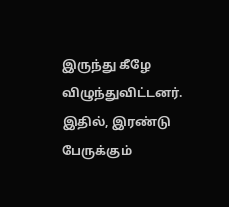இருந்து கீழே விழுந்துவிட்டனர். இதில், இரண்டு பேருக்கும்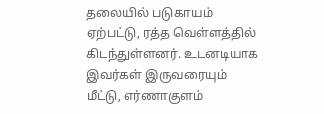தலையில் படுகாயம் ஏற்பட்டு, ரத்த வெள்ளத்தில் கிடந்துள்ளனர். உடனடியாக இவர்கள் இருவரையும் மீட்டு, எர்ணாகுளம்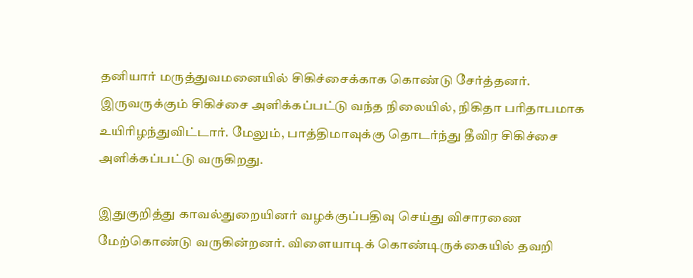தனியார் மருத்துவமனையில் சிகிச்சைக்காக கொண்டு சேர்த்தனர். இருவருக்கும் சிகிச்சை அளிக்கப்பட்டு வந்த நிலையில், நிகிதா பரிதாபமாக உயிரிழந்துவிட்டார். மேலும், பாத்திமாவுக்கு தொடர்ந்து தீவிர சிகிச்சை அளிக்கப்பட்டு வருகிறது.

இதுகுறித்து காவல்துறையினர் வழக்குப்பதிவு செய்து விசாரணை மேற்கொண்டு வருகின்றனர். விளையாடிக் கொண்டிருக்கையில் தவறி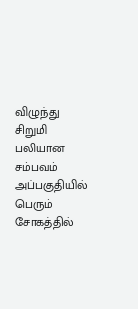விழுந்து சிறுமி பலியான சம்பவம் அப்பகுதியில் பெரும் சோகத்தில்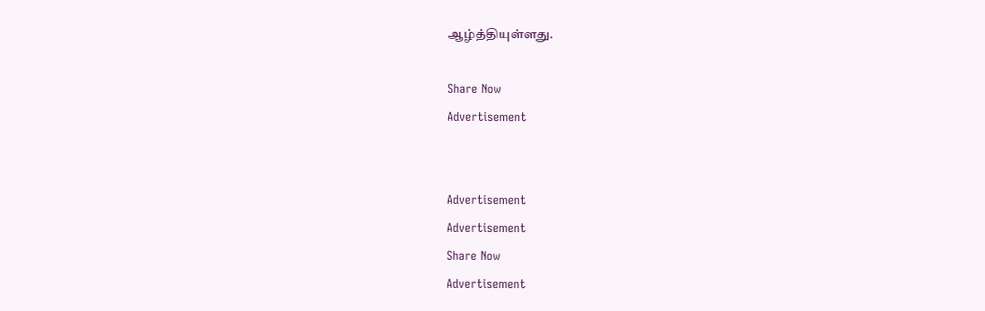ஆழ்த்தியுள்ளது.

Share Now
Advertisement


Advertisement
Advertisement
Share Now
Advertisement